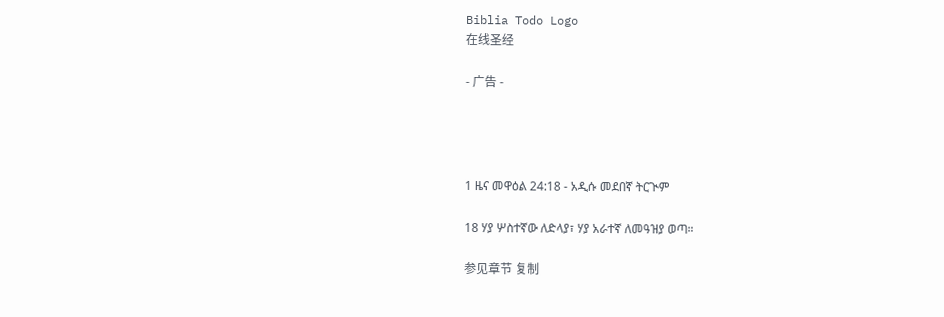Biblia Todo Logo
在线圣经

- 广告 -




1 ዜና መዋዕል 24:18 - አዲሱ መደበኛ ትርጒም

18 ሃያ ሦስተኛው ለድላያ፣ ሃያ አራተኛ ለመዓዝያ ወጣ።

参见章节 复制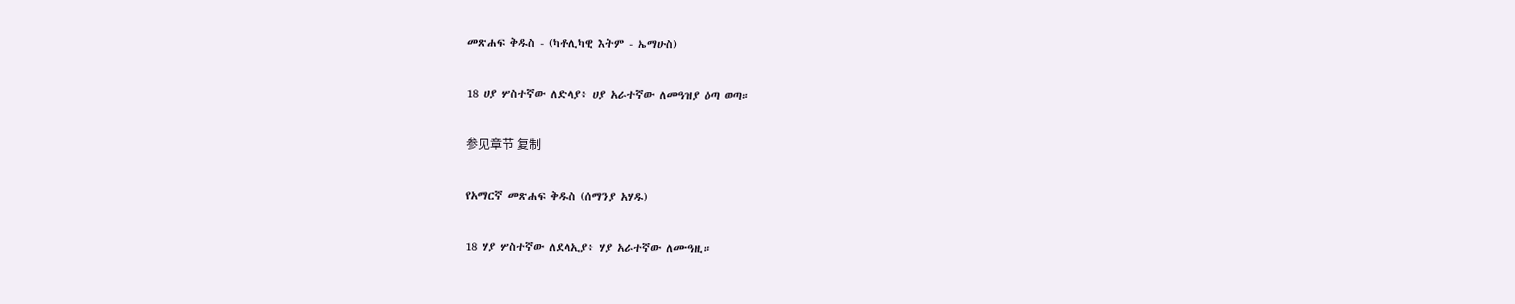መጽሐፍ ቅዱስ - (ካቶሊካዊ እትም - ኤማሁስ)

18 ሀያ ሦስተኛው ለድላያ፥ ሀያ አራተኛው ለመዓዝያ ዕጣ ወጣ።

参见章节 复制

የአማርኛ መጽሐፍ ቅዱስ (ሰማንያ አሃዱ)

18 ሃያ ሦስተኛው ለደላኢያ፥ ሃያ አራተኛው ለሙዓዚ።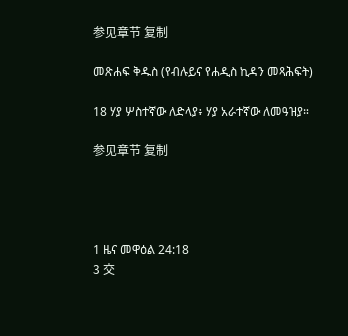参见章节 复制

መጽሐፍ ቅዱስ (የብሉይና የሐዲስ ኪዳን መጻሕፍት)

18 ሃያ ሦስተኛው ለድላያ፥ ሃያ አራተኛው ለመዓዝያ።

参见章节 复制




1 ዜና መዋዕል 24:18
3 交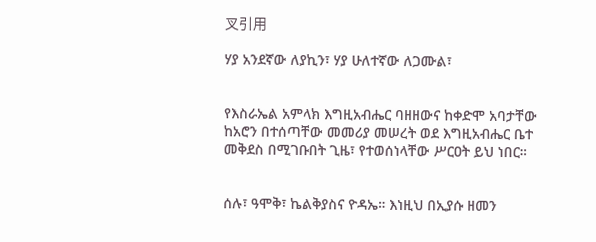叉引用

ሃያ አንደኛው ለያኪን፣ ሃያ ሁለተኛው ለጋሙል፣


የእስራኤል አምላክ እግዚአብሔር ባዘዘውና ከቀድሞ አባታቸው ከአሮን በተሰጣቸው መመሪያ መሠረት ወደ እግዚአብሔር ቤተ መቅደስ በሚገቡበት ጊዜ፣ የተወሰነላቸው ሥርዐት ይህ ነበር።


ሰሉ፣ ዓሞቅ፣ ኬልቅያስና ዮዳኤ። እነዚህ በኢያሱ ዘመን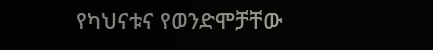የካህናቱና የወንድሞቻቸው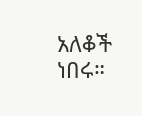አለቆች ነበሩ።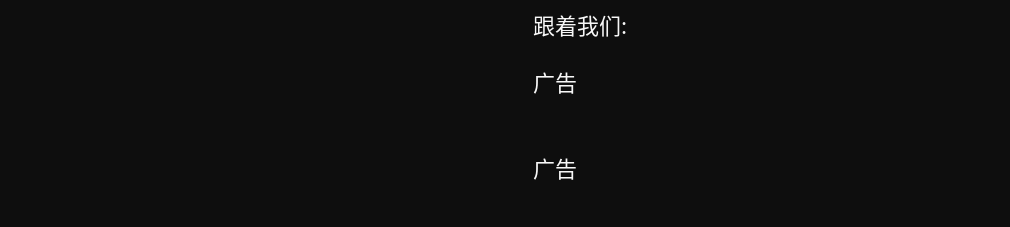跟着我们:

广告


广告